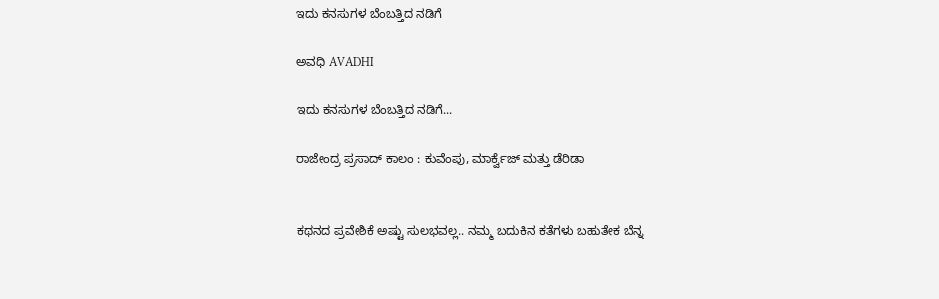ಇದು ಕನಸುಗಳ ಬೆಂಬತ್ತಿದ ನಡಿಗೆ‍

ಅವಧಿ AVADHI

ಇದು ಕನಸುಗಳ ಬೆಂಬತ್ತಿದ ನಡಿಗೆ...

ರಾಜೇಂದ್ರ ಪ್ರಸಾದ್ ಕಾಲಂ : ಕುವೆಂಪು, ಮಾರ್ಕ್ವೆಜ್ ಮತ್ತು ಡೆರಿಡಾ


ಕಥನದ ಪ್ರವೇಶಿಕೆ ಅಷ್ಟು ಸುಲಭವಲ್ಲ.. ನಮ್ಮ ಬದುಕಿನ ಕತೆಗಳು ಬಹುತೇಕ ಬೆನ್ನ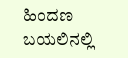ಹಿಂದಣ ಬಯಲಿನಲ್ಲಿ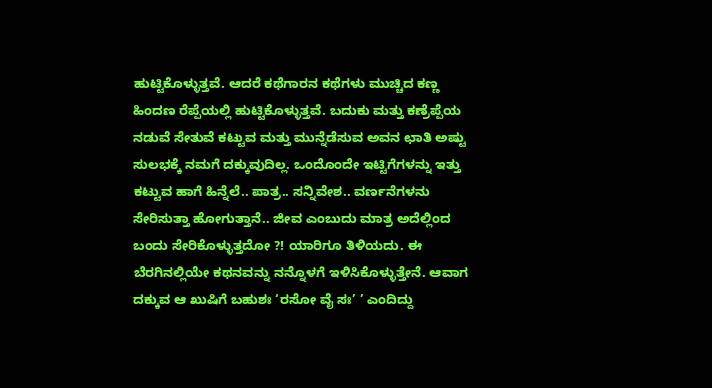ಹುಟ್ಟಿಕೊಳ್ಳುತ್ತವೆ. ಆದರೆ ಕಥೆಗಾರನ ಕಥೆಗಳು ಮುಚ್ಚಿದ ಕಣ್ಣ ಹಿಂದಣ ರೆಪ್ಪೆಯಲ್ಲಿ ಹುಟ್ಟಿಕೊಳ್ಳುತ್ತವೆ. ಬದುಕು ಮತ್ತು ಕಣ್ರೆಪ್ಪೆಯ ನಡುವೆ ಸೇತುವೆ ಕಟ್ಟುವ ಮತ್ತು ಮುನ್ನೆಡೆಸುವ ಅವನ ಛಾತಿ ಅಷ್ಟು ಸುಲಭಕ್ಕೆ ನಮಗೆ ದಕ್ಕುವುದಿಲ್ಲ. ಒಂದೊಂದೇ ಇಟ್ಟಿಗೆಗಳನ್ನು ಇತ್ತು ಕಟ್ಟುವ ಹಾಗೆ ಹಿನ್ನೆಲೆ.. ಪಾತ್ರ.. ಸನ್ನಿವೇಶ.. ವರ್ಣನೆಗಳನು ಸೇರಿಸುತ್ತಾ ಹೋಗುತ್ತಾನೆ.. ಜೀವ ಎಂಬುದು ಮಾತ್ರ ಅದೆಲ್ಲಿಂದ ಬಂದು ಸೇರಿಕೊಳ್ಳುತ್ತದೋ ?! ಯಾರಿಗೂ ತಿಳಿಯದು. ಈ ಬೆರಗಿನಲ್ಲಿಯೇ ಕಥನವನ್ನು ನನ್ನೊಳಗೆ ಇಳಿಸಿಕೊಳ್ಳುತ್ತೇನೆ. ಆವಾಗ ದಕ್ಕುವ ಆ ಖುಷಿಗೆ ಬಹುಶಃ ‘ರಸೋ ವೈ ಸಃ’ ’ ಎಂದಿದ್ದು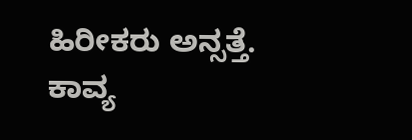ಹಿರೀಕರು ಅನ್ಸತ್ತೆ. ಕಾವ್ಯ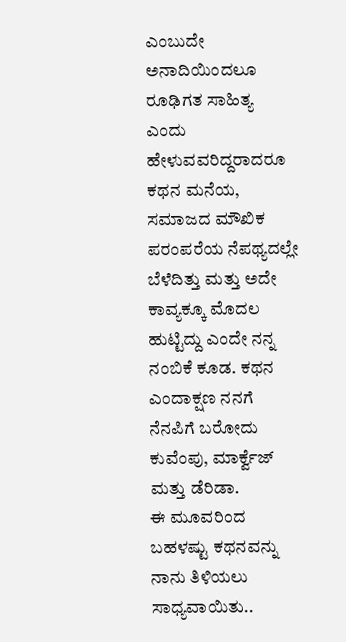ಎಂಬುದೇ ಅನಾದಿಯಿಂದಲೂ ರೂಢಿಗತ ಸಾಹಿತ್ಯ ಎಂದು ಹೇಳುವವರಿದ್ದರಾದರೂ ಕಥನ ಮನೆಯ, ಸಮಾಜದ ಮೌಖಿಕ ಪರಂಪರೆಯ ನೆಪಥ್ಯದಲ್ಲೇ ಬೆಳೆದಿತ್ತು ಮತ್ತು ಅದೇ ಕಾವ್ಯಕ್ಕೂ ಮೊದಲ ಹುಟ್ಟಿದ್ದು ಎಂದೇ ನನ್ನ ನಂಬಿಕೆ ಕೂಡ. ಕಥನ ಎಂದಾಕ್ಷಣ ನನಗೆ ನೆನಪಿಗೆ ಬರೋದು ಕುವೆಂಪು, ಮಾರ್ಕ್ವೆಜ್ ಮತ್ತು ಡೆರಿಡಾ.
ಈ ಮೂವರಿಂದ ಬಹಳಷ್ಟು ಕಥನವನ್ನು ನಾನು ತಿಳಿಯಲು ಸಾಧ್ಯವಾಯಿತು..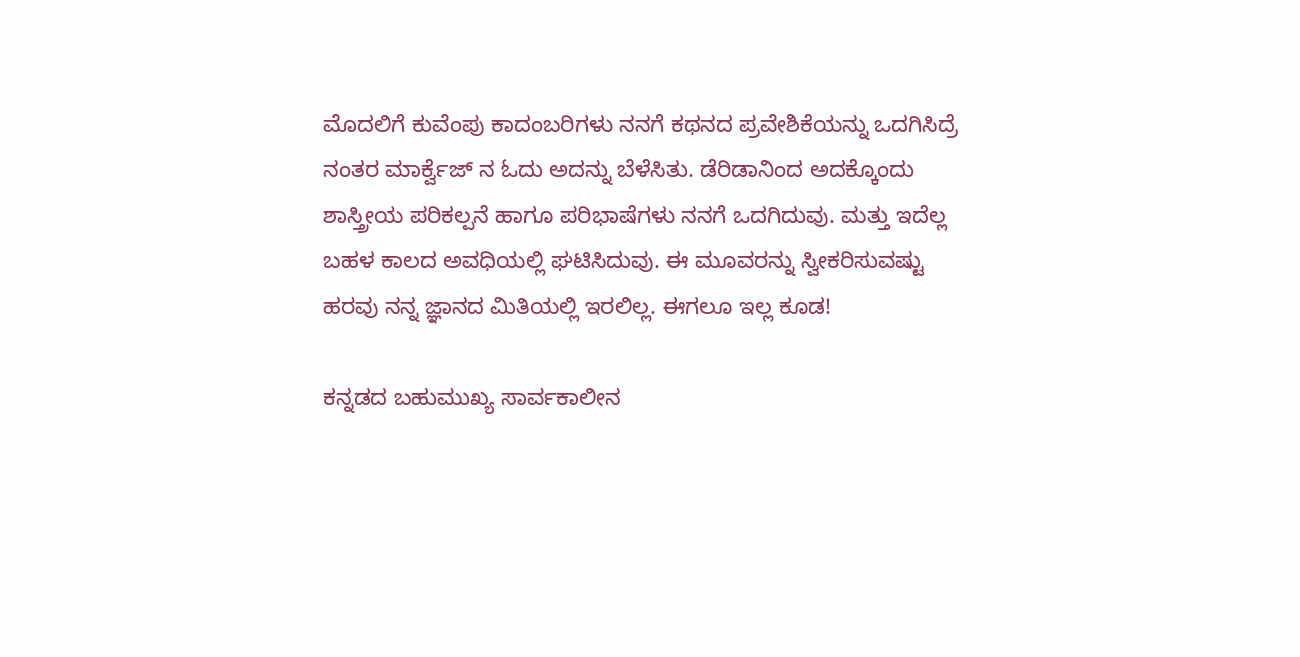ಮೊದಲಿಗೆ ಕುವೆಂಪು ಕಾದಂಬರಿಗಳು ನನಗೆ ಕಥನದ ಪ್ರವೇಶಿಕೆಯನ್ನು ಒದಗಿಸಿದ್ರೆ ನಂತರ ಮಾರ್ಕ್ವೆಜ್ ನ ಓದು ಅದನ್ನು ಬೆಳೆಸಿತು. ಡೆರಿಡಾನಿಂದ ಅದಕ್ಕೊಂದು ಶಾಸ್ತ್ರೀಯ ಪರಿಕಲ್ಪನೆ ಹಾಗೂ ಪರಿಭಾಷೆಗಳು ನನಗೆ ಒದಗಿದುವು. ಮತ್ತು ಇದೆಲ್ಲ ಬಹಳ ಕಾಲದ ಅವಧಿಯಲ್ಲಿ ಘಟಿಸಿದುವು. ಈ ಮೂವರನ್ನು ಸ್ವೀಕರಿಸುವಷ್ಟು ಹರವು ನನ್ನ ಜ್ಞಾನದ ಮಿತಿಯಲ್ಲಿ ಇರಲಿಲ್ಲ. ಈಗಲೂ ಇಲ್ಲ ಕೂಡ!

ಕನ್ನಡದ ಬಹುಮುಖ್ಯ ಸಾರ್ವಕಾಲೀನ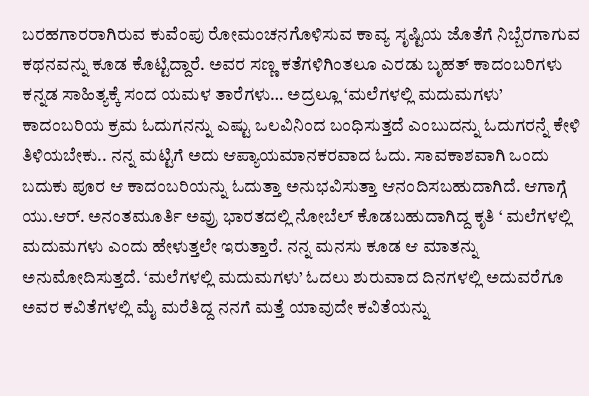ಬರಹಗಾರರಾಗಿರುವ ಕುವೆಂಪು ರೋಮಂಚನಗೊಳಿಸುವ ಕಾವ್ಯ ಸೃಷ್ಟಿಯ ಜೊತೆಗೆ ನಿಬ್ಬೆರಗಾಗುವ ಕಥನವನ್ನು ಕೂಡ ಕೊಟ್ಟಿದ್ದಾರೆ. ಅವರ ಸಣ್ಣ ಕತೆಗಳಿಗಿಂತಲೂ ಎರಡು ಬೃಹತ್ ಕಾದಂಬರಿಗಳು ಕನ್ನಡ ಸಾಹಿತ್ಯಕ್ಕೆ ಸಂದ ಯಮಳ ತಾರೆಗಳು… ಅದ್ರಲ್ಲೂ ‘ಮಲೆಗಳಲ್ಲಿ ಮದುಮಗಳು’ ಕಾದಂಬರಿಯ ಕ್ರಮ ಓದುಗನನ್ನು ಎಷ್ಟು ಒಲವಿನಿಂದ ಬಂಧಿಸುತ್ತದೆ ಎಂಬುದನ್ನು ಓದುಗರನ್ನೆ ಕೇಳಿ ತಿಳಿಯಬೇಕು.. ನನ್ನ ಮಟ್ಟಿಗೆ ಅದು ಆಪ್ಯಾಯಮಾನಕರವಾದ ಓದು. ಸಾವಕಾಶವಾಗಿ ಒಂದು ಬದುಕು ಪೂರ ಆ ಕಾದಂಬರಿಯನ್ನು ಓದುತ್ತಾ ಅನುಭವಿಸುತ್ತಾ ಆನಂದಿಸಬಹುದಾಗಿದೆ. ಆಗಾಗ್ಗೆ ಯು.ಆರ್. ಅನಂತಮೂರ್ತಿ ಅವ್ರು ಭಾರತದಲ್ಲಿ ನೋಬೆಲ್ ಕೊಡಬಹುದಾಗಿದ್ದ ಕೃತಿ ‘ ಮಲೆಗಳಲ್ಲಿ ಮದುಮಗಳು ಎಂದು ಹೇಳುತ್ತಲೇ ಇರುತ್ತಾರೆ. ನನ್ನ ಮನಸು ಕೂಡ ಆ ಮಾತನ್ನು ಅನುಮೋದಿಸುತ್ತದೆ. ‘ಮಲೆಗಳಲ್ಲಿ ಮದುಮಗಳು’ ಓದಲು ಶುರುವಾದ ದಿನಗಳಲ್ಲಿ ಅದುವರೆಗೂ ಅವರ ಕವಿತೆಗಳಲ್ಲಿ ಮೈ ಮರೆತಿದ್ದ ನನಗೆ ಮತ್ತೆ ಯಾವುದೇ ಕವಿತೆಯನ್ನು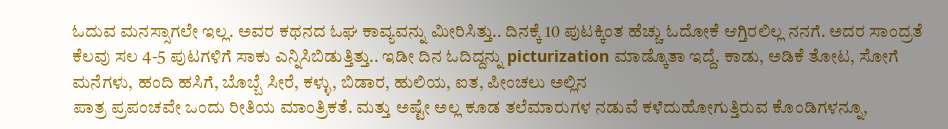ಓದುವ ಮನಸ್ಸಾಗಲೇ ಇಲ್ಲ. ಅವರ ಕಥನದ ಓಘ ಕಾವ್ಯವನ್ನು ಮೀರಿಸಿತ್ತು.. ದಿನಕ್ಕೆ 10 ಪುಟಕ್ಕಿಂತ ಹೆಚ್ಚು ಓದೋಕೆ ಆಗ್ತಿರಲಿಲ್ಲ ನನಗೆ. ಅದರ ಸಾಂದ್ರತೆ ಕೆಲವು ಸಲ 4-5 ಪುಟಗಳಿಗೆ ಸಾಕು ಎನ್ನಿಸಿಬಿಡುತ್ತಿತ್ತು.. ಇಡೀ ದಿನ ಓದಿದ್ದನ್ನು picturization ಮಾಡ್ಕೊತಾ ಇದ್ದೆ. ಕಾಡು, ಅಡಿಕೆ ತೋಟ, ಸೋಗೆ ಮನೆಗಳು, ಹಂದಿ ಹಸಿಗೆ, ಬೊಬ್ಬೆ ಸೀರೆ, ಕಳ್ಳು, ಬಿಡಾರ, ಹುಲಿಯ, ಐತ, ಪೀಂಚಲು ಅಲ್ಲಿನ
ಪಾತ್ರ ಪ್ರಪಂಚವೇ ಒಂದು ರೀತಿಯ ಮಾಂತ್ರಿಕತೆ. ಮತ್ತು ಅಷ್ಟೇ ಅಲ್ಲ ಕೂಡ ತಲೆಮಾರುಗಳ ನಡುವೆ ಕಳೆದುಹೋಗುತ್ತಿರುವ ಕೊಂಡಿಗಳನ್ನೂ,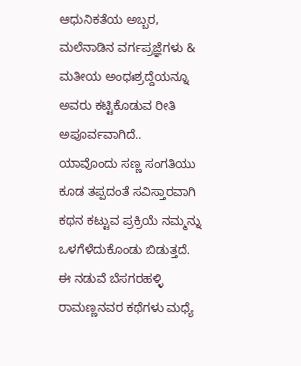ಆಧುನಿಕತೆಯ ಅಬ್ಬರ, ಮಲೆನಾಡಿನ ವರ್ಗಪ್ರಜ್ಞೆಗಳು & ಮತೀಯ ಅಂಧಃಶ್ರದ್ದೆಯನ್ನೂ ಅವರು ಕಟ್ಟಿಕೊಡುವ ರೀತಿ ಅಪೂರ್ವವಾಗಿದೆ.. ಯಾವೊಂದು ಸಣ್ಣ ಸಂಗತಿಯು ಕೂಡ ತಪ್ಪದಂತೆ ಸವಿಸ್ತಾರವಾಗಿ ಕಥನ ಕಟ್ಟುವ ಪ್ರಕ್ರಿಯೆ ನಮ್ಮನ್ನು ಒಳಗೆಳೆದುಕೊಂಡು ಬಿಡುತ್ತದೆ. ಈ ನಡುವೆ ಬೆಸಗರಹಳ್ಳಿ ರಾಮಣ್ಣನವರ ಕಥೆಗಳು ಮಧ್ಯೆ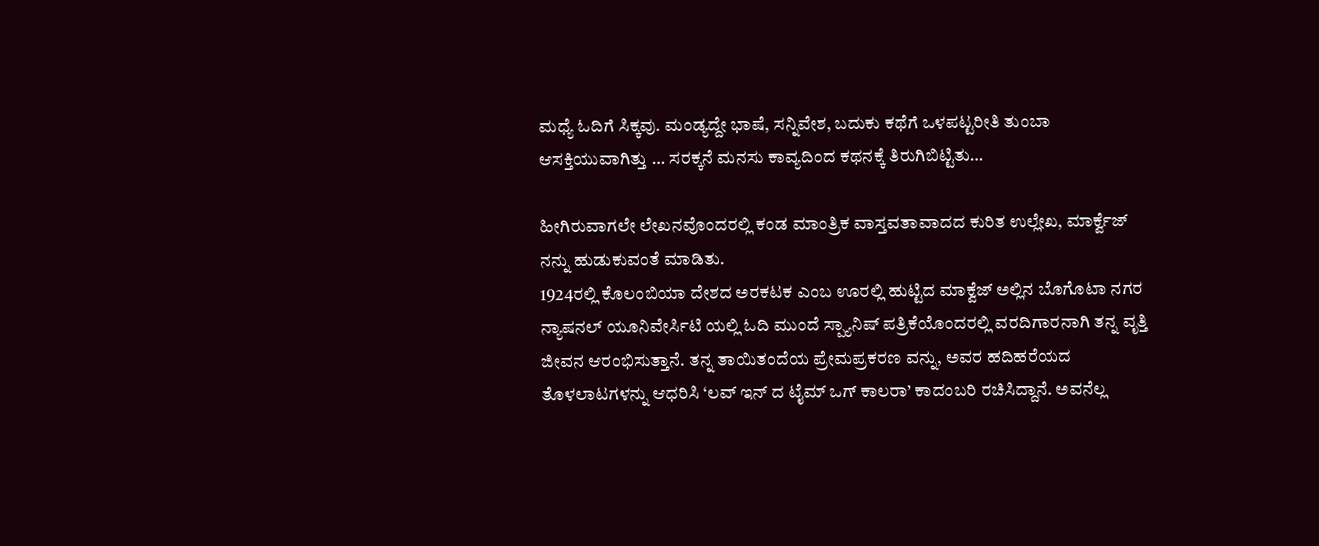ಮಧ್ಯೆ ಓದಿಗೆ ಸಿಕ್ಕವು. ಮಂಡ್ಯದ್ದೇ ಭಾಷೆ, ಸನ್ನಿವೇಶ, ಬದುಕು ಕಥೆಗೆ ಒಳಪಟ್ಟರೀತಿ ತುಂಬಾ ಆಸಕ್ತಿಯುವಾಗಿತ್ತು … ಸರಕ್ಕನೆ ಮನಸು ಕಾವ್ಯದಿಂದ ಕಥನಕ್ಕೆ ತಿರುಗಿಬಿಟ್ಟಿತು…

ಹೀಗಿರುವಾಗಲೇ ಲೇಖನವೊಂದರಲ್ಲಿ ಕಂಡ ಮಾಂತ್ರಿಕ ವಾಸ್ತವತಾವಾದದ ಕುರಿತ ಉಲ್ಲೇಖ, ಮಾರ್ಕ್ವೆಜ್ ನನ್ನು ಹುಡುಕುವಂತೆ ಮಾಡಿತು.
1924ರಲ್ಲಿ ಕೊಲಂಬಿಯಾ ದೇಶದ ಅರಕಟಕ ಎಂಬ ಊರಲ್ಲಿ ಹುಟ್ಟಿದ ಮಾಕ್ವೆಜ್ ಅಲ್ಲಿನ ಬೊಗೊಟಾ ನಗರ ನ್ಯಾಷನಲ್ ಯೂನಿವೇರ್ಸಿಟಿ ಯಲ್ಲಿ ಓದಿ ಮುಂದೆ ಸ್ಪ್ಯಾನಿಷ್ ಪತ್ರಿಕೆಯೊಂದರಲ್ಲಿ ವರದಿಗಾರನಾಗಿ ತನ್ನ ವೃತ್ತಿ ಜೀವನ ಆರಂಭಿಸುತ್ತಾನೆ. ತನ್ನ ತಾಯಿತಂದೆಯ ಪ್ರೇಮಪ್ರಕರಣ ವನ್ನು, ಅವರ ಹದಿಹರೆಯದ ತೊಳಲಾಟಗಳನ್ನು ಆಧರಿಸಿ ‘ಲವ್ ಇನ್ ದ ಟೈಮ್ ಒಗ್ ಕಾಲರಾ’ ಕಾದಂಬರಿ ರಚಿಸಿದ್ದಾನೆ. ಅವನೆಲ್ಲ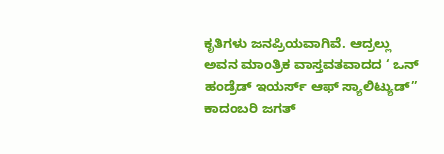ಕೃತಿಗಳು ಜನಪ್ರಿಯವಾಗಿವೆ. ಆದ್ರಲ್ಲು ಅವನ ಮಾಂತ್ರಿಕ ವಾಸ್ತವತವಾದದ ‘ ಒನ್ ಹಂಡ್ರೆಡ್ ಇಯರ್ಸ್ ಆಫ್ ಸ್ಯಾಲಿಟ್ಯುಡ್’’ ಕಾದಂಬರಿ ಜಗತ್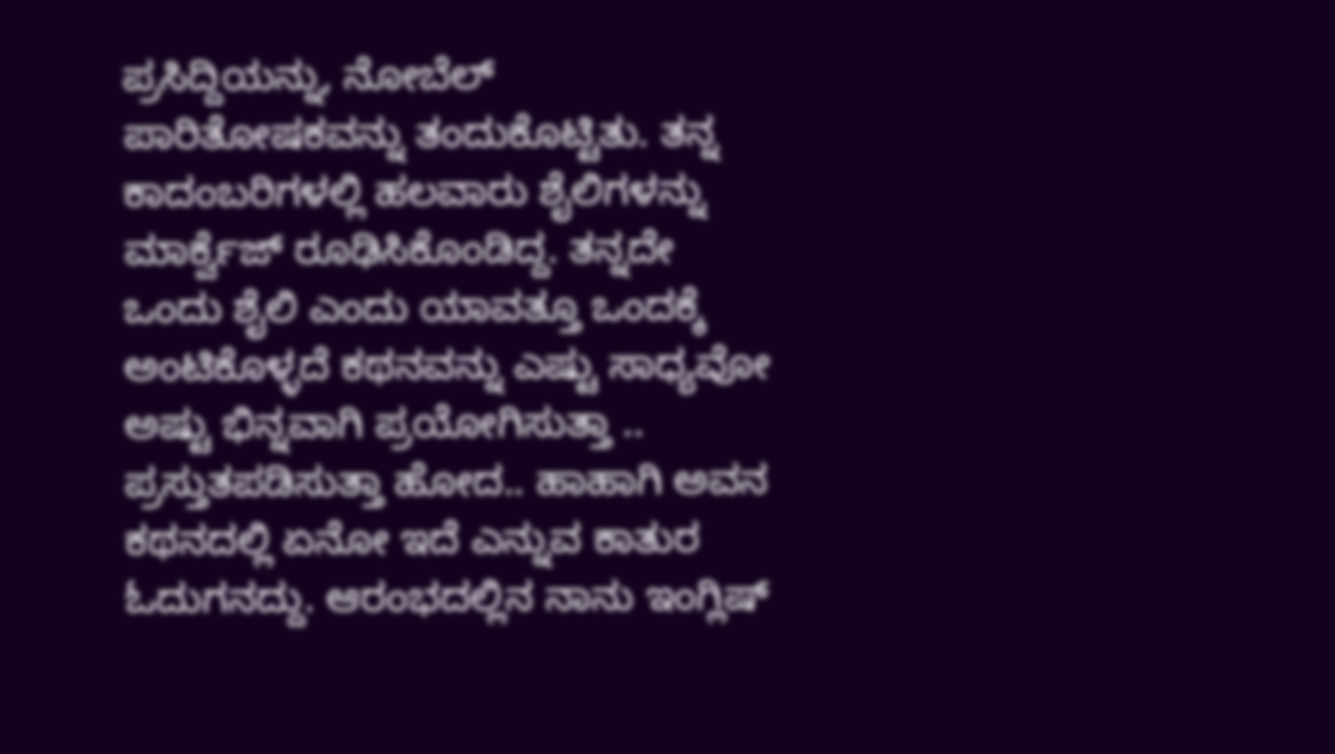ಪ್ರಸಿದ್ದಿಯನ್ನು, ನೋಬೆಲ್ ಪಾರಿತೋಷಕವನ್ನು ತಂದುಕೊಟ್ಟಿತು. ತನ್ನ ಕಾದಂಬರಿಗಳಲ್ಲಿ ಹಲವಾರು ಶೈಲಿಗಳನ್ನು ಮಾರ್ಕ್ವೆಜ್ ರೂಢಿಸಿಕೊಂಡಿದ್ದ. ತನ್ನದೇ ಒಂದು ಶೈಲಿ ಎಂದು ಯಾವತ್ತೂ ಒಂದಕ್ಕೆ ಅಂಟಿಕೊಳ್ಳದೆ ಕಥನವನ್ನು ಎಷ್ಟು ಸಾಧ್ಯವೋ ಅಷ್ಟು ಭಿನ್ನವಾಗಿ ಪ್ರಯೋಗಿಸುತ್ತಾ .. ಪ್ರಸ್ತುತಪಡಿಸುತ್ತಾ ಹೋದ.. ಹಾಹಾಗಿ ಅವನ ಕಥನದಲ್ಲಿ ಏನೋ ಇದೆ ಎನ್ನುವ ಕಾತುರ ಓದುಗನದ್ದು. ಆರಂಭದಲ್ಲಿನ ನಾನು ಇಂಗ್ಲಿಷ್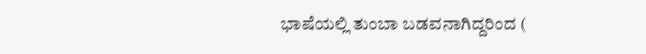ಭಾಷೆಯಲ್ಲಿ ತುಂಬಾ ಬಡವನಾಗಿದ್ದರಿಂದ (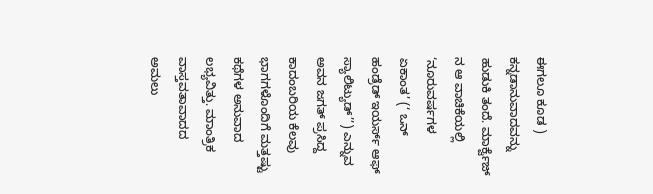ಈಗಲೂ ಕೂಡ ) ಕನ್ನಡಾನುವಾದವನ್ನು ಹುಡುಕಿ ತಂದೆ. ಮಾರ್ಕ್ವೆಜ್ ನ ಆ ವಾಚಿಕೆಯಲ್ಲಿ ‘ನೂರುವರ್ಷಗಳ ಏಕಾಂತ’ (‘ ಒನ್ ಹಂಡ್ರೆಡ್ ಇಯರ್ಸ್ ಆಫ್ ಸ್ಯಾಲಿಟ್ಯುಡ್’’) ಎನ್ನುವ ಅವನ ಜಗತ್ ಪ್ರಸಿದ್ದ ಕಾದಂಬರಿಯ ಕೆಲವು ಭಾಗಗಳೊಂದಿಗೆ ಮತ್ತಷ್ಟು ಕಥೆಗಳ ಅನುವಾದ ಲಭ್ಯವಿತ್ತು. ಮಾಂತ್ರಿಕ ವಾಸ್ತವತಾವಾದದ ಅಮಲು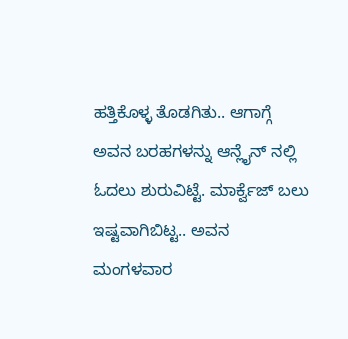ಹತ್ತಿಕೊಳ್ಳ ತೊಡಗಿತು.. ಆಗಾಗ್ಗೆ ಅವನ ಬರಹಗಳನ್ನು ಆನ್ಲೈನ್ ನಲ್ಲಿ ಓದಲು ಶುರುವಿಟ್ಟೆ. ಮಾರ್ಕ್ವೆಜ್ ಬಲು ಇಷ್ಟವಾಗಿಬಿಟ್ಟ.. ಅವನ ಮಂಗಳವಾರ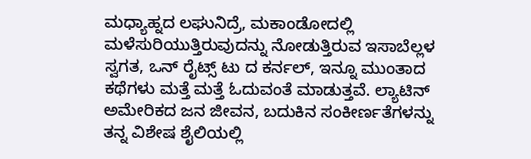ಮಧ್ಯಾಹ್ನದ ಲಘುನಿದ್ರೆ, ಮಕಾಂಡೋದಲ್ಲಿ ಮಳೆಸುರಿಯುತ್ತಿರುವುದನ್ನು ನೋಡುತ್ತಿರುವ ಇಸಾಬೆಲ್ಲಳ ಸ್ವಗತ, ಒನ್ ರೈಟ್ಸ್ ಟು ದ ಕರ್ನಲ್, ಇನ್ನೂ ಮುಂತಾದ ಕಥೆಗಳು ಮತ್ತೆ ಮತ್ತೆ ಓದುವಂತೆ ಮಾಡುತ್ತವೆ. ಲ್ಯಾಟಿನ್ ಅಮೇರಿಕದ ಜನ ಜೀವನ, ಬದುಕಿನ ಸಂಕೀರ್ಣತೆಗಳನ್ನು ತನ್ನ ವಿಶೇಷ ಶೈಲಿಯಲ್ಲಿ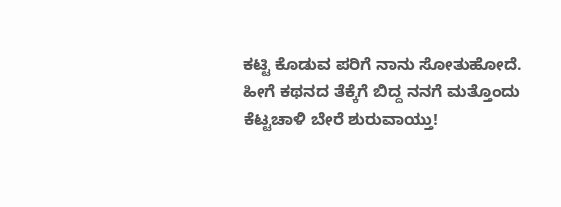ಕಟ್ಟಿ ಕೊಡುವ ಪರಿಗೆ ನಾನು ಸೋತುಹೋದೆ.
ಹೀಗೆ ಕಥನದ ತೆಕ್ಕೆಗೆ ಬಿದ್ದ ನನಗೆ ಮತ್ತೊಂದು ಕೆಟ್ಟಚಾಳಿ ಬೇರೆ ಶುರುವಾಯ್ತು!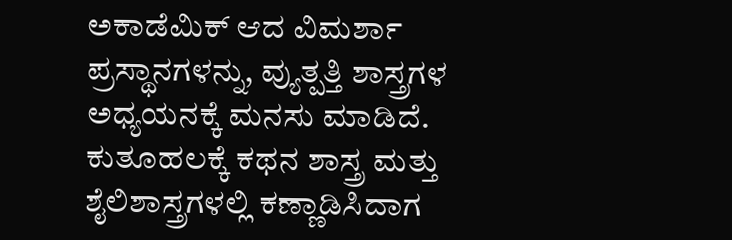ಅಕಾಡೆಮಿಕ್ ಆದ ವಿಮರ್ಶಾ ಪ್ರಸ್ಥಾನಗಳನ್ನು, ವ್ಯುತ್ಪತ್ತಿ ಶಾಸ್ತ್ರಗಳ ಅಧ್ಯಯನಕ್ಕೆ ಮನಸು ಮಾಡಿದೆ. ಕುತೂಹಲಕ್ಕೆ ಕಥನ ಶಾಸ್ತ್ರ ಮತ್ತು ಶೈಲಿಶಾಸ್ತ್ರಗಳಲ್ಲಿ ಕಣ್ಣಾಡಿಸಿದಾಗ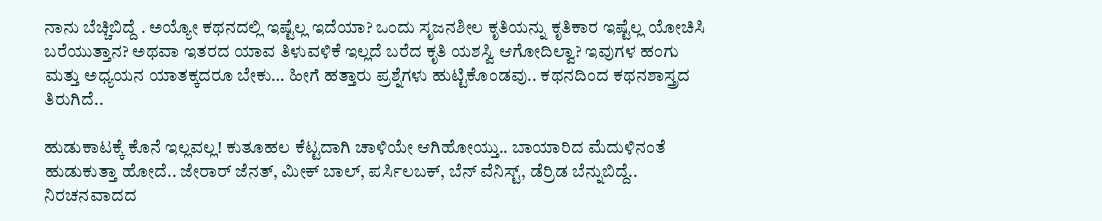ನಾನು ಬೆಚ್ಚಿಬಿದ್ದೆ . ಅಯ್ಯೋ ಕಥನದಲ್ಲಿ ಇಷ್ಟೆಲ್ಲ ಇದೆಯಾ? ಒಂದು ಸೃಜನಶೀಲ ಕೃತಿಯನ್ನು ಕೃತಿಕಾರ ಇಷ್ಟೆಲ್ಲ ಯೋಚಿಸಿ ಬರೆಯುತ್ತಾನ? ಅಥವಾ ಇತರದ ಯಾವ ತಿಳುವಳಿಕೆ ಇಲ್ಲದೆ ಬರೆದ ಕೃತಿ ಯಶಸ್ವಿ ಆಗೋದಿಲ್ವಾ? ಇವುಗಳ ಹಂಗು ಮತ್ತು ಅಧ್ಯಯನ ಯಾತಕ್ಕದರೂ ಬೇಕು… ಹೀಗೆ ಹತ್ತಾರು ಪ್ರಶ್ನೆಗಳು ಹುಟ್ಟಿಕೊಂಡವು.. ಕಥನದಿಂದ ಕಥನಶಾಸ್ತ್ರದ ತಿರುಗಿದೆ..

ಹುಡುಕಾಟಕ್ಕೆ ಕೊನೆ ಇಲ್ಲವಲ್ಲ! ಕುತೂಹಲ ಕೆಟ್ಟದಾಗಿ ಚಾಳಿಯೇ ಆಗಿಹೋಯ್ತು.. ಬಾಯಾರಿದ ಮೆದುಳಿನಂತೆ ಹುಡುಕುತ್ತಾ ಹೋದೆ.. ಜೇರಾರ್ ಜೆನತ್, ಮೀಕ್ ಬಾಲ್, ಪರ್ಸಿಲಬಕ್, ಬೆನ್ ವೆನಿಸ್ಟ್, ಡೆರ್ರಿಡ ಬೆನ್ನುಬಿದ್ದೆ.. ನಿರಚನವಾದದ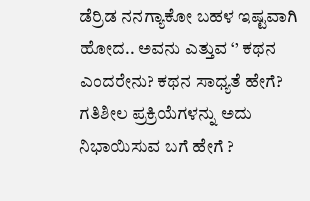ಡೆರ್ರಿಡ ನನಗ್ಯಾಕೋ ಬಹಳ ಇಷ್ಟವಾಗಿ ಹೋದ.. ಅವನು ಎತ್ತುವ ‘’ ಕಥನ ಎಂದರೇನು? ಕಥನ ಸಾಧ್ಯತೆ ಹೇಗೆ? ಗತಿಶೀಲ ಪ್ರಕ್ರಿಯೆಗಳನ್ನು ಅದು ನಿಭಾಯಿಸುವ ಬಗೆ ಹೇಗೆ ?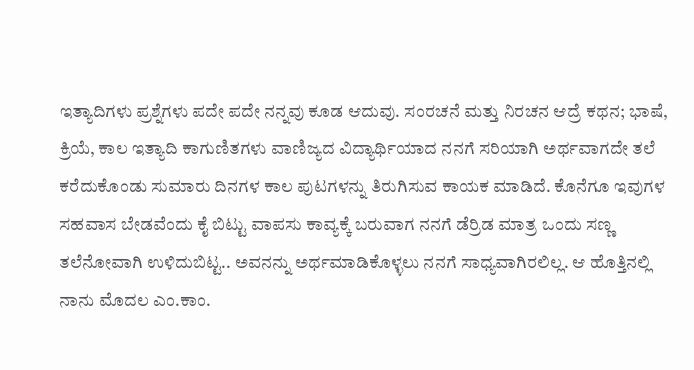ಇತ್ಯಾದಿಗಳು ಪ್ರಶ್ನೆಗಳು ಪದೇ ಪದೇ ನನ್ನವು ಕೂಡ ಆದುವು. ಸಂರಚನೆ ಮತ್ತು ನಿರಚನ ಆದ್ರೆ ಕಥನ; ಭಾಷೆ, ಕ್ರಿಯೆ, ಕಾಲ ಇತ್ಯಾದಿ ಕಾಗುಣಿತಗಳು ವಾಣಿಜ್ಯದ ವಿದ್ಯಾರ್ಥಿಯಾದ ನನಗೆ ಸರಿಯಾಗಿ ಅರ್ಥವಾಗದೇ ತಲೆ ಕರೆದುಕೊಂಡು ಸುಮಾರು ದಿನಗಳ ಕಾಲ ಪುಟಗಳನ್ನು ತಿರುಗಿಸುವ ಕಾಯಕ ಮಾಡಿದೆ. ಕೊನೆಗೂ ಇವುಗಳ ಸಹವಾಸ ಬೇಡವೆಂದು ಕೈ ಬಿಟ್ಟು ವಾಪಸು ಕಾವ್ಯಕ್ಕೆ ಬರುವಾಗ ನನಗೆ ಡೆರ್ರಿಡ ಮಾತ್ರ ಒಂದು ಸಣ್ಣ ತಲೆನೋವಾಗಿ ಉಳಿದುಬಿಟ್ಟ.. ಅವನನ್ನು ಅರ್ಥಮಾಡಿಕೊಳ್ಳಲು ನನಗೆ ಸಾಧ್ಯವಾಗಿರಲಿಲ್ಲ. ಆ ಹೊತ್ತಿನಲ್ಲಿ ನಾನು ಮೊದಲ ಎಂ.ಕಾಂ.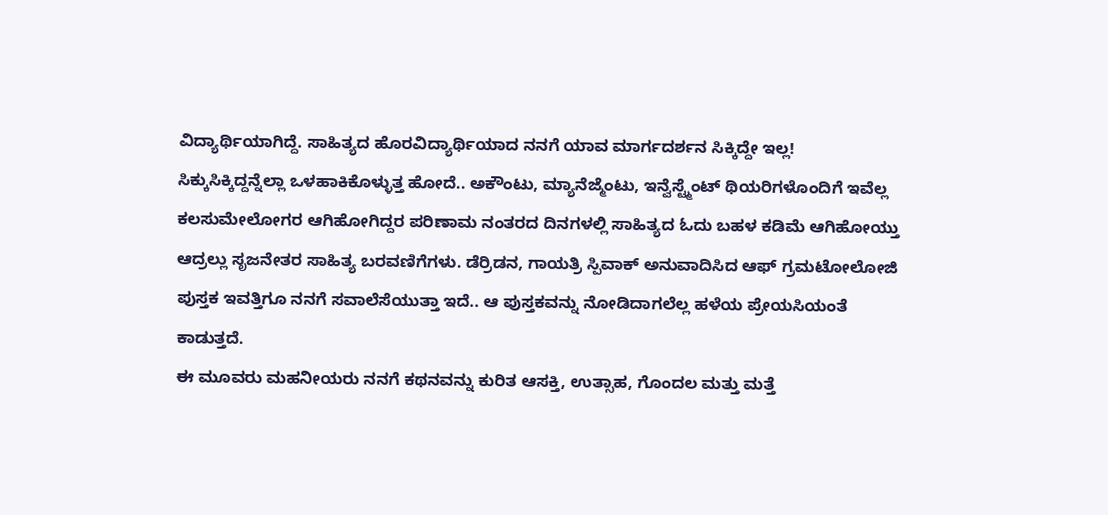ವಿದ್ಯಾರ್ಥಿಯಾಗಿದ್ದೆ. ಸಾಹಿತ್ಯದ ಹೊರವಿದ್ಯಾರ್ಥಿಯಾದ ನನಗೆ ಯಾವ ಮಾರ್ಗದರ್ಶನ ಸಿಕ್ಕಿದ್ದೇ ಇಲ್ಲ! ಸಿಕ್ಕುಸಿಕ್ಕಿದ್ದನ್ನೆಲ್ಲಾ ಒಳಹಾಕಿಕೊಳ್ಳುತ್ತ ಹೋದೆ.. ಅಕೌಂಟು, ಮ್ಯಾನೆಜ್ಮೆಂಟು, ಇನ್ವೆಸ್ಟ್ಮೆಂಟ್ ಥಿಯರಿಗಳೊಂದಿಗೆ ಇವೆಲ್ಲ ಕಲಸುಮೇಲೋಗರ ಆಗಿಹೋಗಿದ್ದರ ಪರಿಣಾಮ ನಂತರದ ದಿನಗಳಲ್ಲಿ ಸಾಹಿತ್ಯದ ಓದು ಬಹಳ ಕಡಿಮೆ ಆಗಿಹೋಯ್ತು ಆದ್ರಲ್ಲು ಸೃಜನೇತರ ಸಾಹಿತ್ಯ ಬರವಣಿಗೆಗಳು. ಡೆರ್ರಿಡನ, ಗಾಯತ್ರಿ ಸ್ಪಿವಾಕ್ ಅನುವಾದಿಸಿದ ಆಫ್ ಗ್ರಮಟೋಲೋಜಿ ಪುಸ್ತಕ ಇವತ್ತಿಗೂ ನನಗೆ ಸವಾಲೆಸೆಯುತ್ತಾ ಇದೆ.. ಆ ಪುಸ್ತಕವನ್ನು ನೋಡಿದಾಗಲೆಲ್ಲ ಹಳೆಯ ಪ್ರೇಯಸಿಯಂತೆ ಕಾಡುತ್ತದೆ.
ಈ ಮೂವರು ಮಹನೀಯರು ನನಗೆ ಕಥನವನ್ನು ಕುರಿತ ಆಸಕ್ತಿ, ಉತ್ಸಾಹ, ಗೊಂದಲ ಮತ್ತು ಮತ್ತೆ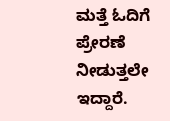ಮತ್ತೆ ಓದಿಗೆ ಪ್ರೇರಣೆ ನೀಡುತ್ತಲೇ ಇದ್ದಾರೆ.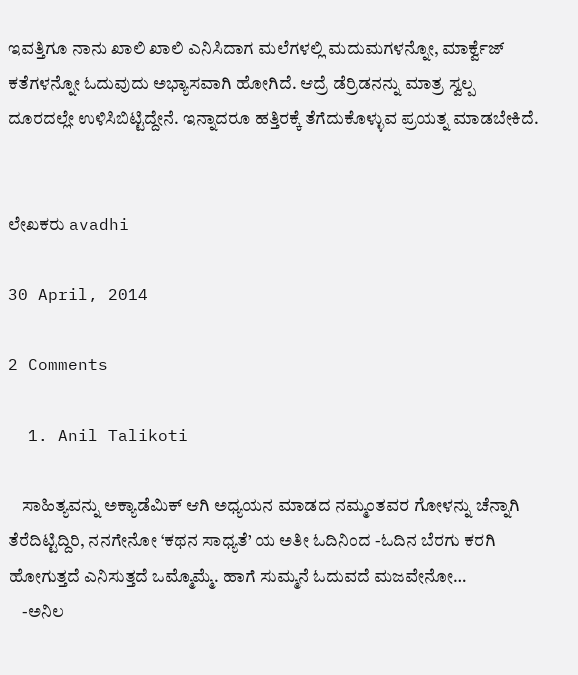ಇವತ್ತಿಗೂ ನಾನು ಖಾಲಿ ಖಾಲಿ ಎನಿಸಿದಾಗ ಮಲೆಗಳಲ್ಲಿ ಮದುಮಗಳನ್ನೋ, ಮಾರ್ಕ್ವೆಜ್ ಕತೆಗಳನ್ನೋ ಓದುವುದು ಅಭ್ಯಾಸವಾಗಿ ಹೋಗಿದೆ. ಆದ್ರೆ ಡೆರ್ರಿಡನನ್ನು ಮಾತ್ರ ಸ್ವಲ್ಪ ದೂರದಲ್ಲೇ ಉಳಿಸಿಬಿಟ್ಟಿದ್ದೇನೆ. ಇನ್ನಾದರೂ ಹತ್ತಿರಕ್ಕೆ ತೆಗೆದುಕೊಳ್ಳುವ ಪ್ರಯತ್ನ ಮಾಡಬೇಕಿದೆ.


ಲೇಖಕರು avadhi

30 April, 2014

2 Comments

  1. Anil Talikoti

    ಸಾಹಿತ್ಯವನ್ನು ಅಕ್ಯಾಡೆಮಿಕ್ ಆಗಿ ಅಧ್ಯಯನ ಮಾಡದ ನಮ್ಮಂತವರ ಗೋಳನ್ನು ಚೆನ್ನಾಗಿ ತೆರೆದಿಟ್ಟಿದ್ದಿರಿ, ನನಗೇನೋ ‘ಕಥನ ಸಾಧ್ಯತೆ’ ಯ ಅತೀ ಓದಿನಿಂದ -ಓದಿನ ಬೆರಗು ಕರಗಿ ಹೋಗುತ್ತದೆ ಎನಿಸುತ್ತದೆ ಒಮ್ಮೊಮ್ಮೆ. ಹಾಗೆ ಸುಮ್ಮನೆ ಓದುವದೆ ಮಜವೇನೋ…
    -ಅನಿಲ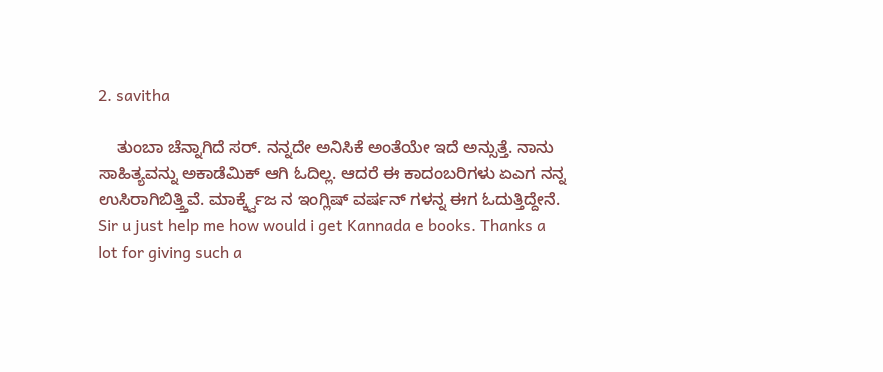2. savitha

    ತುಂಬಾ ಚೆನ್ನಾಗಿದೆ ಸರ್. ನನ್ನದೇ ಅನಿಸಿಕೆ ಅಂತೆಯೇ ಇದೆ ಅನ್ಸುತ್ತೆ. ನಾನು ಸಾಹಿತ್ಯವನ್ನು ಅಕಾಡೆಮಿಕ್ ಆಗಿ ಓದಿಲ್ಲ. ಆದರೆ ಈ ಕಾದಂಬರಿಗಳು ಏಎಗ ನನ್ನ ಉಸಿರಾಗಿಬಿತ್ತ್ತಿವೆ. ಮಾರ್ಕ್ಕ್ವೆಜ ನ ಇಂಗ್ಲಿಷ್ ವರ್ಷನ್ ಗಳನ್ನ ಈಗ ಓದುತ್ತಿದ್ದೇನೆ. Sir u just help me how would i get Kannada e books. Thanks a lot for giving such a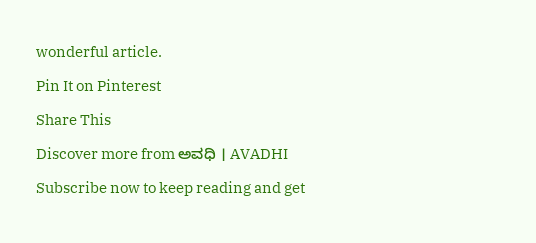wonderful article.

Pin It on Pinterest

Share This

Discover more from ಅವಧಿ । AVADHI

Subscribe now to keep reading and get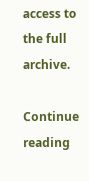access to the full archive.

Continue reading